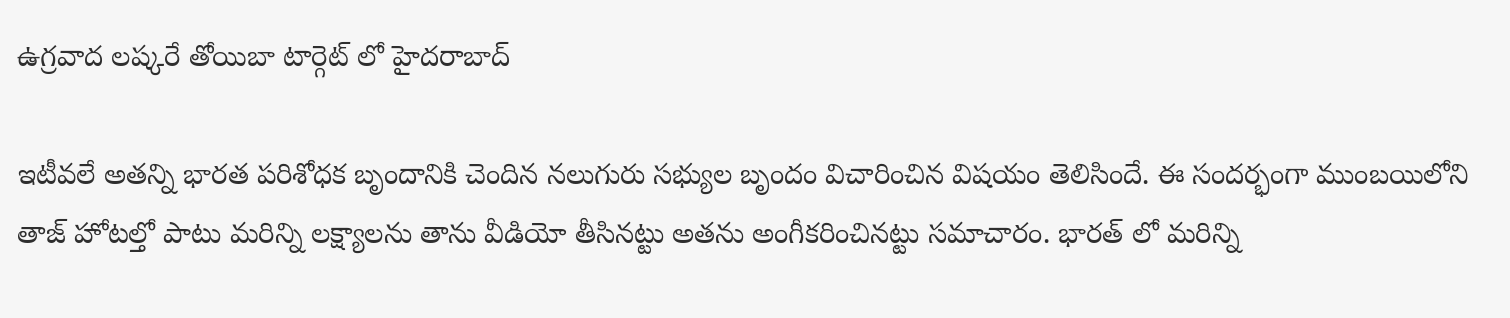ఉగ్రవాద లష్కరే తోయిబా టార్గెట్ లో హైదరాబాద్

ఇటీవలే అతన్ని భారత పరిశోధక బృందానికి చెందిన నలుగురు సభ్యుల బృందం విచారించిన విషయం తెలిసిందే. ఈ సందర్భంగా ముంబయిలోని తాజ్ హోటల్తో పాటు మరిన్ని లక్ష్యాలను తాను వీడియో తీసినట్టు అతను అంగీకరించినట్టు సమాచారం. భారత్ లో మరిన్ని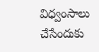విధ్వంసాలు చేసేందుకు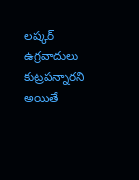లష్కర్ ఉగ్రవాదులు కుట్రపన్నారని అయితే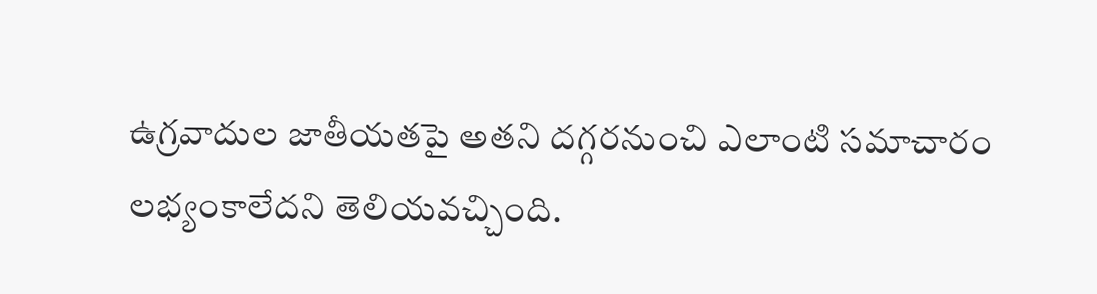ఉగ్రవాదుల జాతీయతపై అతని దగ్గరనుంచి ఎలాంటి సమాచారం లభ్యంకాలేదని తెలియవచ్చింది.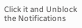Click it and Unblock the Notifications